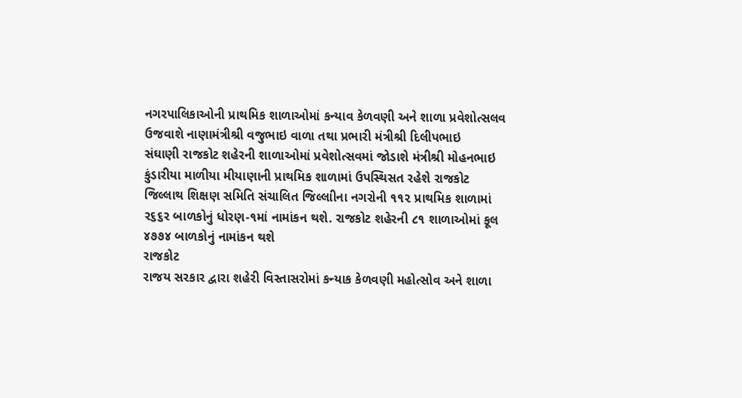નગરપાલિકાઓની પ્રાથમિક શાળાઓમાં કન્યાવ કેળવણી અને શાળા પ્રવેશોત્સલવ
ઉજવાશે નાણામંત્રીશ્રી વજુભાઇ વાળા તથા પ્રભારી મંત્રીશ્રી દિલીપભાઇ
સંઘાણી રાજકોટ શહેરની શાળાઓમાં પ્રવેશોત્સવમાં જોડાશે મંત્રીશ્રી મોહનભાઇ
કુંડારીયા માળીયા મીયાણાની પ્રાથમિક શાળામાં ઉપસ્થિસત રહેશે રાજકોટ
જિલ્લાથ શિક્ષણ સમિતિ સંચાલિત જિલ્લાીના નગરોની ૧૧૨ પ્રાથમિક શાળામાં
ર૬૬ર બાળકોનું ધોરણ-૧માં નામાંકન થશે. રાજકોટ શહેરની ૮૧ શાળાઓમાં કૂલ
૪૭૭૪ બાળકોનું નામાંકન થશે
રાજકોટ
રાજય સરકાર દ્વારા શહેરી વિસ્તાસરોમાં કન્યાક કેળવણી મહોત્સોવ અને શાળા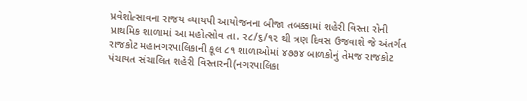પ્રવેશોત્સાવના રાજય વ્યાયપી આયોજનના બીજા તબક્કામાં શહેરી વિસ્તા રોની
પ્રાથમિક શાળામાં આ મહોત્સોવ તા. ર૮/૬/૧૨ થી ત્રણ દિવસ ઉજવાશે જે અંતર્ગત
રાજકોટ મહાનગરપાલિકાની કૂલ ૮૧ શાળાઓમાં ૪૭૭૪ બાળકોનું તેમજ રાજકોટ
પંચાયત સંચાલિત શહેરી વિસ્તારની(નગરપાલિકા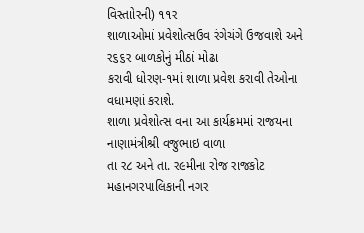વિસ્તાોરની) ૧૧ર
શાળાઓમાં પ્રવેશોત્સઉવ રંગેચંગે ઉજવાશે અને ર૬૬ર બાળકોનું મીઠાં મોઢા
કરાવી ધોરણ-૧માં શાળા પ્રવેશ કરાવી તેઓના વધામણાં કરાશે.
શાળા પ્રવેશોત્સ વના આ કાર્યક્રમમાં રાજયના નાણામંત્રીશ્રી વજુભાઇ વાળા
તા ર૮ અને તા. ર૯મીના રોજ રાજકોટ મહાનગરપાલિકાની નગર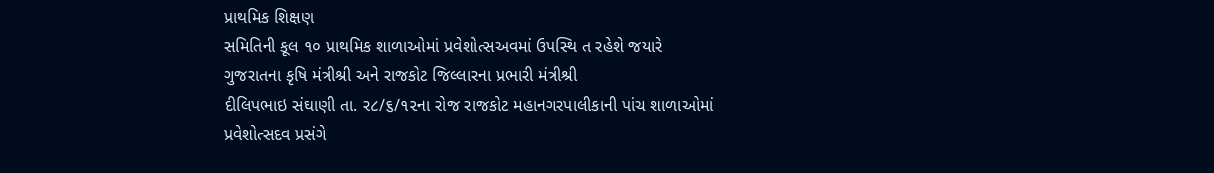પ્રાથમિક શિક્ષણ
સમિતિની કૂલ ૧૦ પ્રાથમિક શાળાઓમાં પ્રવેશોત્સઅવમાં ઉપસ્થિ ત રહેશે જયારે
ગુજરાતના કૃષિ મંત્રીશ્રી અને રાજકોટ જિલ્લારના પ્રભારી મંત્રીશ્રી
દીલિપભાઇ સંઘાણી તા. ર૮/૬/૧૨ના રોજ રાજકોટ મહાનગરપાલીકાની પાંચ શાળાઓમાં
પ્રવેશોત્સદવ પ્રસંગે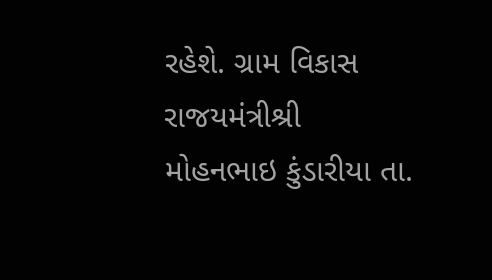રહેશે. ગ્રામ વિકાસ રાજયમંત્રીશ્રી
મોહનભાઇ કુંડારીયા તા.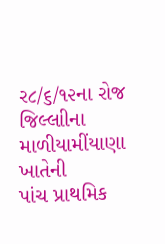ર૮/૬/૧૨ના રોજ જિલ્લાીના માળીયામીંયાણા ખાતેની
પાંચ પ્રાથમિક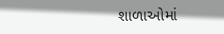શાળાઓમાં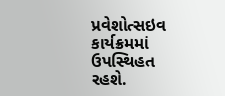પ્રવેશોત્સઇવ કાર્યક્રમમાં ઉપસ્થિહત રહશે.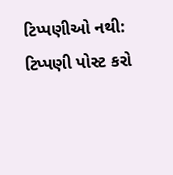ટિપ્પણીઓ નથી:
ટિપ્પણી પોસ્ટ કરો